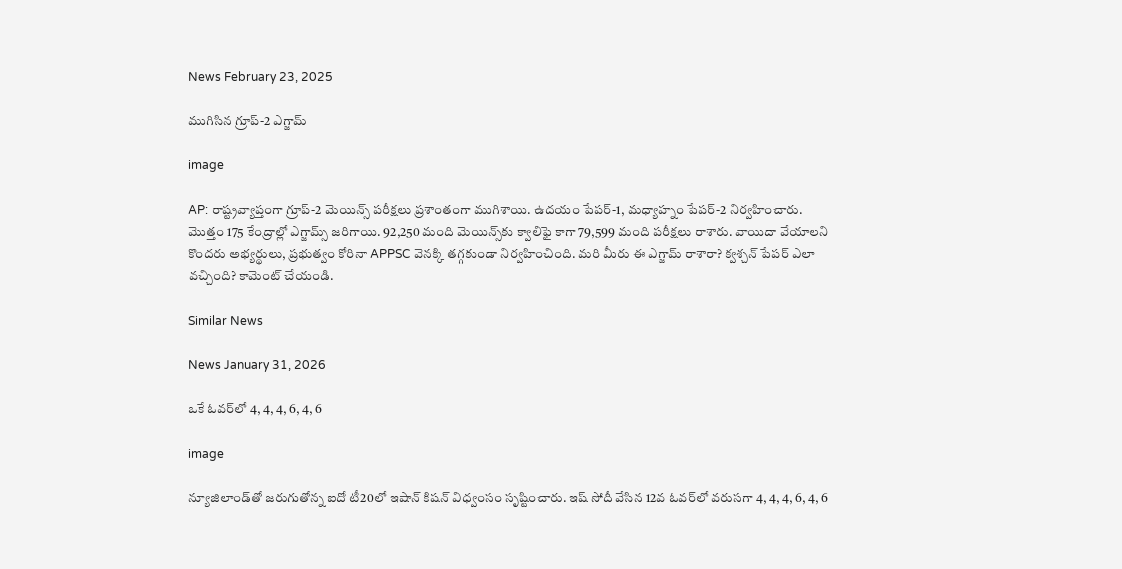News February 23, 2025

ముగిసిన గ్రూప్-2 ఎగ్జామ్

image

AP: రాష్ట్రవ్యాప్తంగా గ్రూప్-2 మెయిన్స్ పరీక్షలు ప్రశాంతంగా ముగిశాయి. ఉదయం పేపర్-1, మధ్యాహ్నం పేపర్-2 నిర్వహించారు. మొత్తం 175 కేంద్రాల్లో ఎగ్జామ్స్ జరిగాయి. 92,250 మంది మెయిన్స్‌కు క్వాలిఫై కాగా 79,599 మంది పరీక్షలు రాశారు. వాయిదా వేయాలని కొందరు అభ్యర్థులు, ప్రభుత్వం కోరినా APPSC వెనక్కి తగ్గకుండా నిర్వహించింది. మరి మీరు ఈ ఎగ్జామ్ రాశారా? క్వశ్చన్ పేపర్ ఎలా వచ్చింది? కామెంట్ చేయండి.

Similar News

News January 31, 2026

ఒకే ఓవర్‌లో 4, 4, 4, 6, 4, 6

image

న్యూజిలాండ్‌తో జరుగుతోన్న ఐదో టీ20లో ఇషాన్ కిషన్ విధ్వంసం సృష్టించారు. ఇష్ సోదీ వేసిన 12వ ఓవర్‌లో వరుసగా 4, 4, 4, 6, 4, 6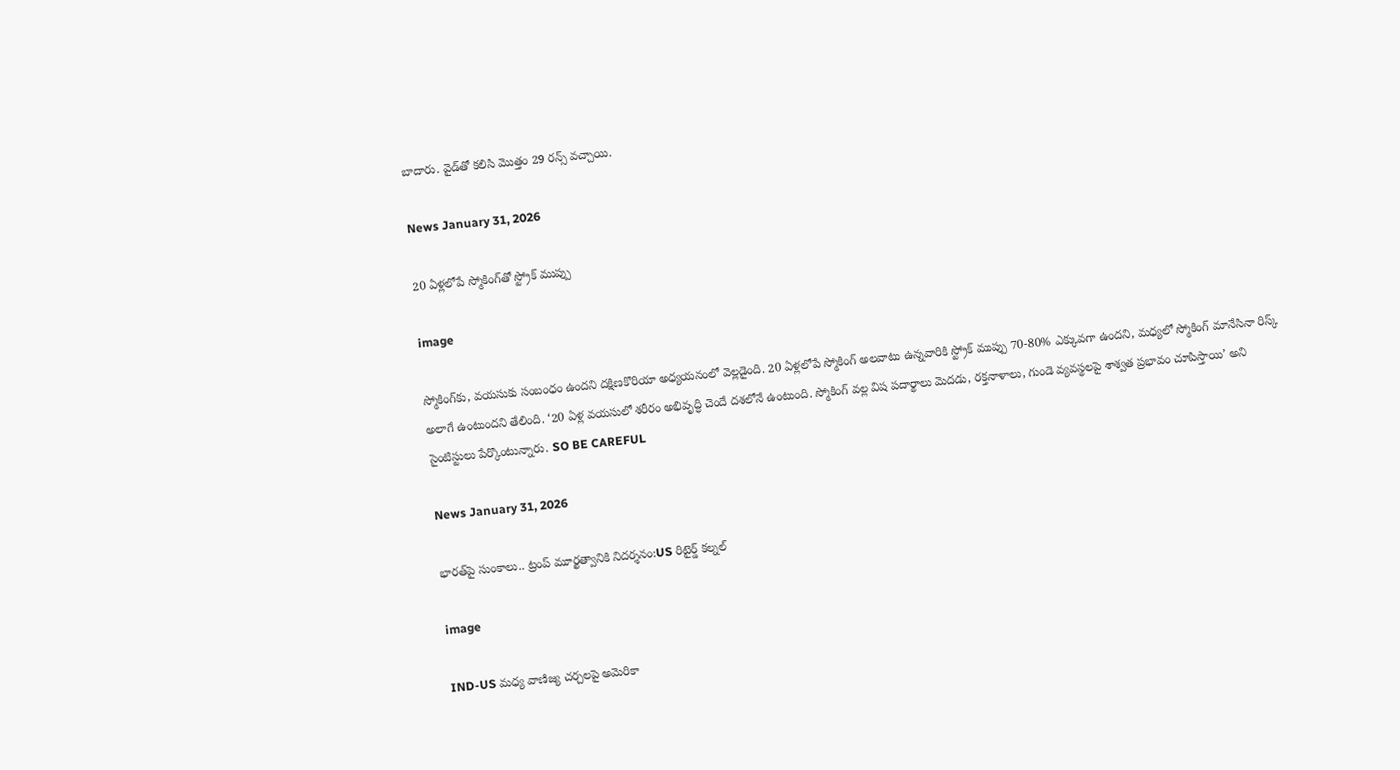బాదారు. వైడ్‌తో కలిసి మొత్తం 29 రన్స్ వచ్చాయి.

News January 31, 2026

20 ఏళ్లలోపే స్మోకింగ్‌తో స్ట్రోక్ ముప్పు

image

స్మోకింగ్‌కు, వయసుకు సంబంధం ఉందని దక్షిణకొరియా అధ్యయనంలో వెల్లడైంది. 20 ఏళ్లలోపే స్మోకింగ్ అలవాటు ఉన్నవారికి స్ట్రోక్ ముప్పు 70-80% ఎక్కువగా ఉందని, మధ్యలో స్మోకింగ్ మానేసినా రిస్క్ అలాగే ఉంటుందని తేలింది. ‘20 ఏళ్ల వయసులో శరీరం అభివృద్ధి చెందే దశలోనే ఉంటుంది. స్మోకింగ్ వల్ల విష పదార్థాలు మెదడు, రక్తనాళాలు, గుండె వ్యవస్థలపై శాశ్వత ప్రభావం చూపిస్తాయి’ అని సైంటిస్టులు పేర్కొంటున్నారు. SO BE CAREFUL

News January 31, 2026

భారత్‌పై సుంకాలు.. ట్రంప్ మూర్ఖత్వానికి నిదర్శనం:US రిటైర్డ్ కల్నల్

image

IND-US మధ్య వాణిజ్య చర్చలపై అమెరికా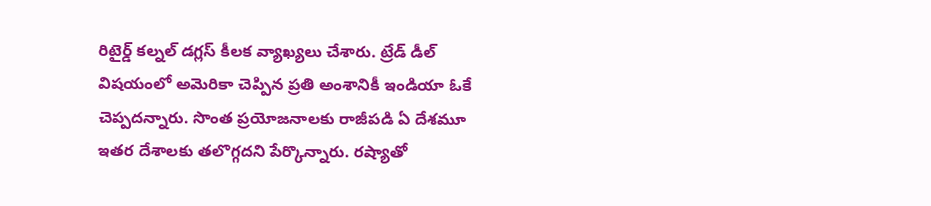రిటైర్డ్ కల్నల్ డగ్లస్ కీలక వ్యాఖ్యలు చేశారు. ట్రేడ్ డీల్ విషయంలో అమెరికా చెప్పిన ప్రతి అంశానికీ ఇండియా ఓకే చెప్పదన్నారు. సొంత ప్రయోజనాలకు రాజీపడి ఏ దేశమూ ఇతర దేశాలకు తలొగ్గదని పేర్కొన్నారు. రష్యాతో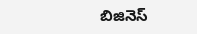బిజినెస్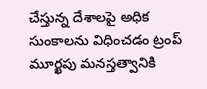చేస్తున్న దేశాలపై అధిక సుంకాలను విధించడం ట్రంప్ మూర్ఖపు మనస్తత్వానికి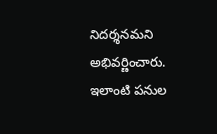నిదర్శనమని అభివర్ణించారు. ఇలాంటి పనుల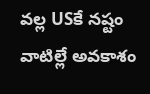వల్ల USకే నష్టం వాటిల్లే అవకాశం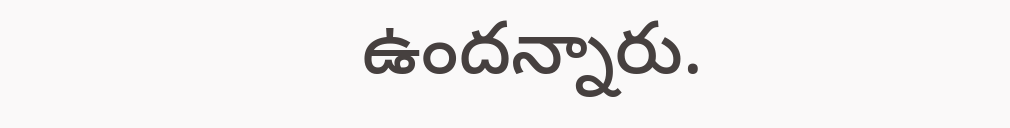ఉందన్నారు.